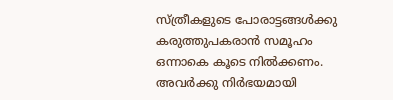സ്ത്രീകളുടെ പോരാട്ടങ്ങള്‍ക്കു കരുത്തുപകരാന്‍ സമൂഹം ഒന്നാകെ കൂടെ നില്‍ക്കണം. അവര്‍ക്കു നിര്‍ഭയമായി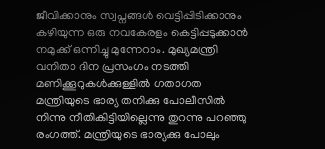ജീവിക്കാനും സ്വപ്നങ്ങള്‍ വെട്ടിപ്പിടിക്കാനും കഴിയുന്ന ഒരു നവകേരളം കെട്ടിപ്പടുക്കാന്‍ നമുക്ക് ഒന്നിച്ചു മുന്നേറാം. മുഖ്യമന്ത്രി വനിതാ ദിന പ്രസംഗം നടത്തി മണിക്കൂറുകള്‍ക്കുള്ളില്‍ ഗതാഗത മന്ത്രിയുടെ ഭാര്യ തനിക്കു പോലീസില്‍ നിന്നു നീതികിട്ടിയില്ലെന്നു തുറന്നു പറഞ്ഞു രംഗത്ത്. മന്ത്രിയുടെ ഭാര്യക്കു പോലും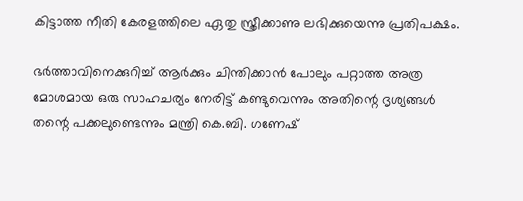കിട്ടാത്ത നീതി കേരളത്തിലെ ഏതു സ്ത്രീക്കാണു ലഭിക്കുയെന്നു പ്രതിപക്ഷം.

ഭര്‍ത്താവിനെക്കുറിച്ച് ആര്‍ക്കും ചിന്തിക്കാന്‍ പോലും പറ്റാത്ത അത്ര മോശമായ ഒരു സാഹചര്യം നേരിട്ട് കണ്ടുവെന്നും അതിന്റെ ദൃശ്യങ്ങള്‍ തന്റെ പക്കലുണ്ടെന്നും മന്ത്രി കെ.ബി. ഗണേഷ്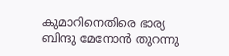കുമാറിനെതിരെ ഭാര്യ ബിന്ദു മേനോന്‍ തുറന്നു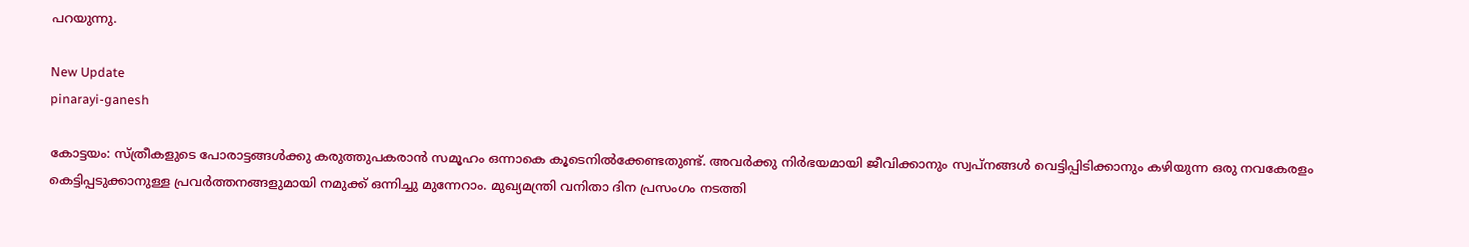പറയുന്നു.

New Update
pinarayi-ganesh

കോട്ടയം: സ്ത്രീകളുടെ പോരാട്ടങ്ങള്‍ക്കു കരുത്തുപകരാന്‍ സമൂഹം ഒന്നാകെ കൂടെനില്‍ക്കേണ്ടതുണ്ട്. അവര്‍ക്കു നിര്‍ഭയമായി ജീവിക്കാനും സ്വപ്നങ്ങള്‍ വെട്ടിപ്പിടിക്കാനും കഴിയുന്ന ഒരു നവകേരളം കെട്ടിപ്പടുക്കാനുള്ള പ്രവര്‍ത്തനങ്ങളുമായി നമുക്ക് ഒന്നിച്ചു മുന്നേറാം. മുഖ്യമന്ത്രി വനിതാ ദിന പ്രസംഗം നടത്തി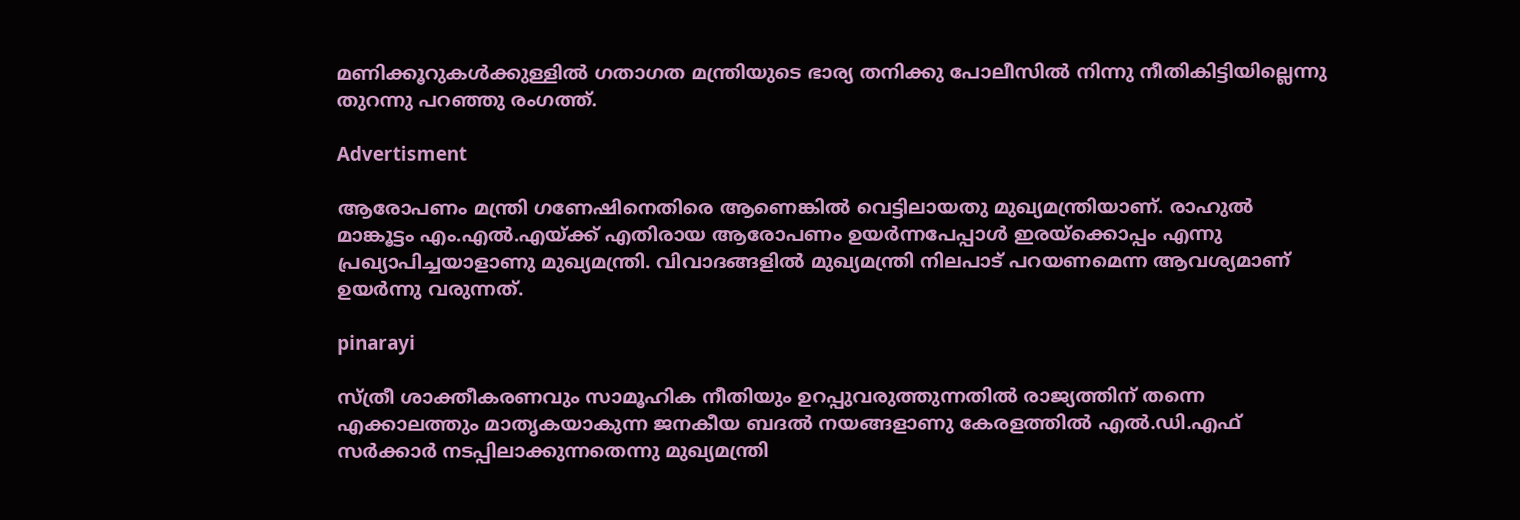മണിക്കൂറുകള്‍ക്കുള്ളില്‍ ഗതാഗത മന്ത്രിയുടെ ഭാര്യ തനിക്കു പോലീസില്‍ നിന്നു നീതികിട്ടിയില്ലെന്നു തുറന്നു പറഞ്ഞു രംഗത്ത്.

Advertisment

ആരോപണം മന്ത്രി ഗണേഷിനെതിരെ ആണെങ്കില്‍ വെട്ടിലായതു മുഖ്യമന്ത്രിയാണ്. രാഹുല്‍ മാങ്കൂട്ടം എം.എല്‍.എയ്ക്ക് എതിരായ ആരോപണം ഉയര്‍ന്നപേപ്പാള്‍ ഇരയ്‌ക്കൊപ്പം എന്നു പ്രഖ്യാപിച്ചയാളാണു മുഖ്യമന്ത്രി. വിവാദങ്ങളിൽ മുഖ്യമന്ത്രി നിലപാട് പറയണമെന്ന ആവശ്യമാണ് ഉയർന്നു വരുന്നത്.

pinarayi

സ്ത്രീ ശാക്തീകരണവും സാമൂഹിക നീതിയും ഉറപ്പുവരുത്തുന്നതില്‍ രാജ്യത്തിന് തന്നെ എക്കാലത്തും മാതൃകയാകുന്ന ജനകീയ ബദല്‍ നയങ്ങളാണു കേരളത്തില്‍ എല്‍.ഡി.എഫ് സര്‍ക്കാര്‍ നടപ്പിലാക്കുന്നതെന്നു മുഖ്യമന്ത്രി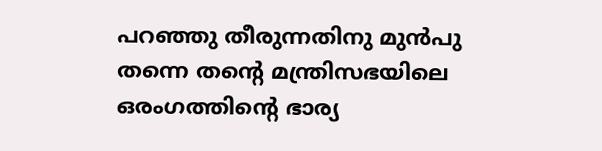പറഞ്ഞു തീരുന്നതിനു മുന്‍പു തന്നെ തന്റെ മന്ത്രിസഭയിലെ ഒരംഗത്തിന്റെ ഭാര്യ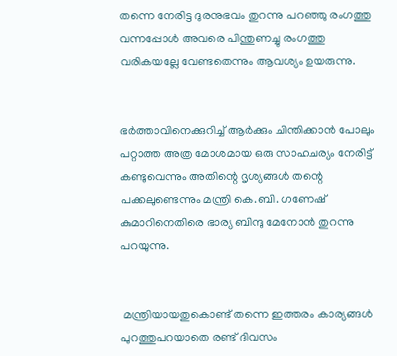തന്നെ നേരിട്ട ദുരനുഭവം തുറന്നു പറഞ്ഞു രംഗത്തു വന്നപ്പോൾ അവരെ പിന്തുണച്ചു രംഗത്തു വരികയല്ലേ വേണ്ടതെന്നും ആവശ്യം ഉയരുന്നു.


ഭര്‍ത്താവിനെക്കുറിച്ച് ആര്‍ക്കും ചിന്തിക്കാന്‍ പോലും പറ്റാത്ത അത്ര മോശമായ ഒരു സാഹചര്യം നേരിട്ട് കണ്ടുവെന്നും അതിന്റെ ദൃശ്യങ്ങള്‍ തന്റെ പക്കലുണ്ടെന്നും മന്ത്രി കെ.ബി. ഗണേഷ് കുമാറിനെതിരെ ഭാര്യ ബിന്ദു മേനോന്‍ തുറന്നു പറയുന്നു.


 മന്ത്രിയായതുകൊണ്ട് തന്നെ ഇത്തരം കാര്യങ്ങള്‍ പുറത്തുപറയാതെ രണ്ട് ദിവസം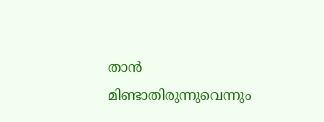താന്‍ മിണ്ടാതിരുന്നുവെന്നും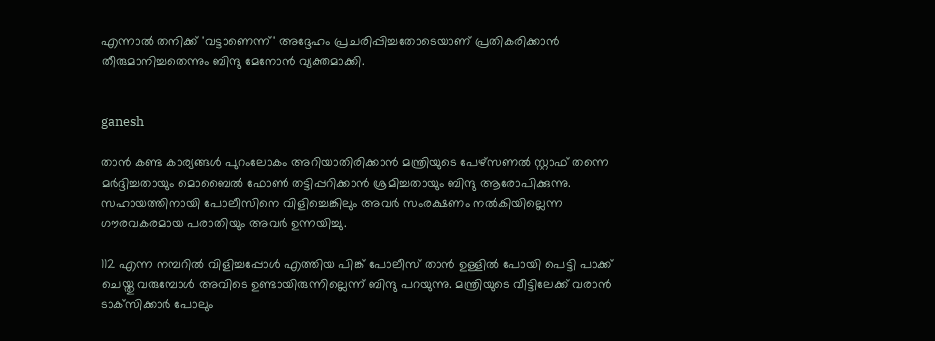എന്നാല്‍ തനിക്ക് 'വട്ടാണെന്ന്' അദ്ദേഹം പ്രചരിപ്പിച്ചതോടെയാണ് പ്രതികരിക്കാന്‍ തീരുമാനിച്ചതെന്നും ബിന്ദു മേനോന്‍ വ്യക്തമാക്കി.


ganesh

താന്‍ കണ്ട കാര്യങ്ങള്‍ പുറംലോകം അറിയാതിരിക്കാന്‍ മന്ത്രിയുടെ പേഴ്‌സണല്‍ സ്റ്റാഫ് തന്നെ മര്‍ദ്ദിച്ചതായും മൊബൈല്‍ ഫോണ്‍ തട്ടിപ്പറിക്കാന്‍ ശ്രമിച്ചതായും ബിന്ദു ആരോപിക്കുന്നു. സഹായത്തിനായി പോലീസിനെ വിളിച്ചെങ്കിലും അവര്‍ സംരക്ഷണം നല്‍കിയില്ലെന്ന ഗൗരവകരമായ പരാതിയും അവര്‍ ഉന്നയിച്ചു.

112 എന്ന നമ്പറില്‍ വിളിച്ചപ്പോള്‍ എത്തിയ പിങ്ക് പോലീസ് താന്‍ ഉള്ളില്‍ പോയി പെട്ടി പാക്ക് ചെയ്തു വരുമ്പോള്‍ അവിടെ ഉണ്ടായിരുന്നില്ലെന്ന് ബിന്ദു പറയുന്നു. മന്ത്രിയുടെ വീട്ടിലേക്ക് വരാന്‍ ടാക്‌സിക്കാര്‍ പോലും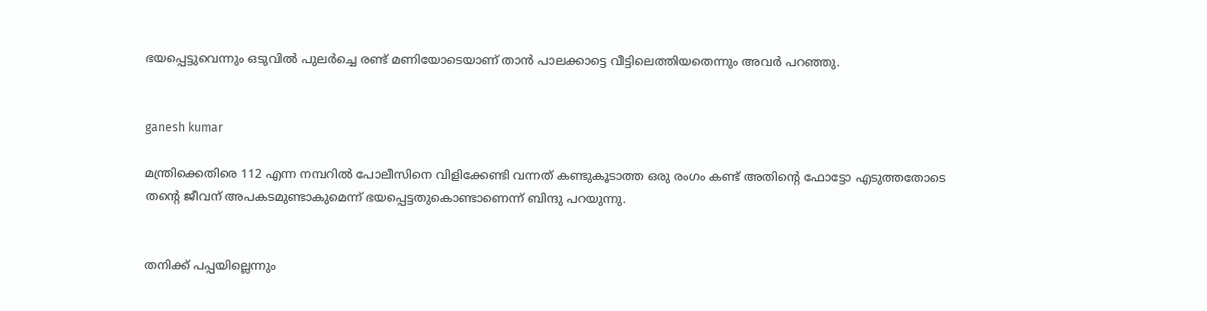ഭയപ്പെട്ടുവെന്നും ഒടുവില്‍ പുലര്‍ച്ചെ രണ്ട് മണിയോടെയാണ് താന്‍ പാലക്കാട്ടെ വീട്ടിലെത്തിയതെന്നും അവര്‍ പറഞ്ഞു.


ganesh kumar

മന്ത്രിക്കെതിരെ 112 എന്ന നമ്പറില്‍ പോലീസിനെ വിളിക്കേണ്ടി വന്നത് കണ്ടുകൂടാത്ത ഒരു രംഗം കണ്ട് അതിന്റെ ഫോട്ടോ എടുത്തതോടെ തന്റെ ജീവന് അപകടമുണ്ടാകുമെന്ന് ഭയപ്പെട്ടതുകൊണ്ടാണെന്ന് ബിന്ദു പറയുന്നു.


തനിക്ക് പപ്പയില്ലെന്നും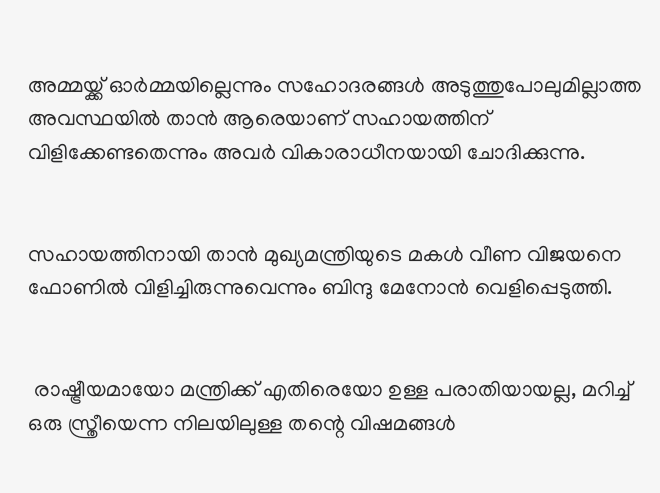അമ്മയ്ക്ക് ഓര്‍മ്മയില്ലെന്നും സഹോദരങ്ങള്‍ അടുത്തുപോലുമില്ലാത്ത അവസ്ഥയില്‍ താന്‍ ആരെയാണ് സഹായത്തിന് വിളിക്കേണ്ടതെന്നും അവര്‍ വികാരാധീനയായി ചോദിക്കുന്നു.


സഹായത്തിനായി താന്‍ മുഖ്യമന്ത്രിയുടെ മകള്‍ വീണ വിജയനെ ഫോണില്‍ വിളിച്ചിരുന്നുവെന്നും ബിന്ദു മേനോന്‍ വെളിപ്പെടുത്തി.


 രാഷ്ട്രീയമായോ മന്ത്രിക്ക് എതിരെയോ ഉള്ള പരാതിയായല്ല, മറിച്ച് ഒരു സ്ത്രീയെന്ന നിലയിലുള്ള തന്റെ വിഷമങ്ങള്‍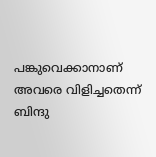പങ്കുവെക്കാനാണ് അവരെ വിളിച്ചതെന്ന് ബിന്ദു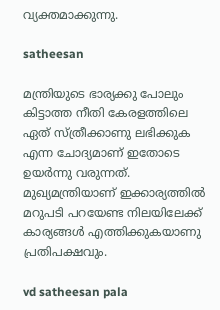വ്യക്തമാക്കുന്നു.

satheesan

മന്ത്രിയുടെ ഭാര്യക്കു പോലും കിട്ടാത്ത നീതി കേരളത്തിലെ ഏത് സ്ത്രീക്കാണു ലഭിക്കുക എന്ന ചോദ്യമാണ് ഇതോടെ ഉയര്‍ന്നു വരുന്നത്. മുഖ്യമന്ത്രിയാണ് ഇക്കാര്യത്തില്‍ മറുപടി പറയേണ്ട നിലയിലേക്ക് കാര്യങ്ങള്‍ എത്തിക്കുകയാണു പ്രതിപക്ഷവും.

vd satheesan pala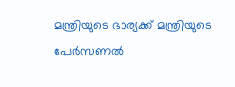മന്ത്രിയുടെ ഭാര്യക്ക് മന്ത്രിയുടെ പേര്‍സണല്‍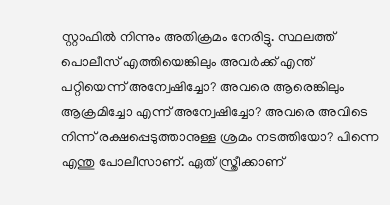സ്റ്റാഫില്‍ നിന്നും അതിക്രമം നേരിട്ടു. സ്ഥലത്ത് പൊലീസ് എത്തിയെങ്കിലും അവര്‍ക്ക് എന്ത് പറ്റിയെന്ന് അന്വേഷിച്ചോ? അവരെ ആരെങ്കിലും ആക്രമിച്ചോ എന്ന് അന്വേഷിച്ചോ? അവരെ അവിടെ നിന്ന് രക്ഷപ്പെടുത്താനുള്ള ശ്രമം നടത്തിയോ? പിന്നെ എന്തു പോലീസാണ്. ഏത് സ്ത്രീക്കാണ്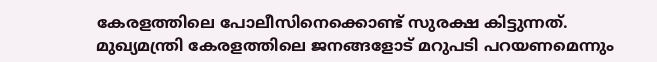കേരളത്തിലെ പോലീസിനെക്കൊണ്ട് സുരക്ഷ കിട്ടുന്നത്. മുഖ്യമന്ത്രി കേരളത്തിലെ ജനങ്ങളോട് മറുപടി പറയണമെന്നും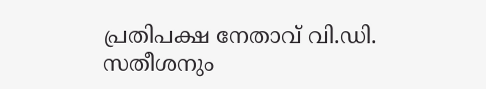പ്രതിപക്ഷ നേതാവ് വി.ഡി. സതീശനും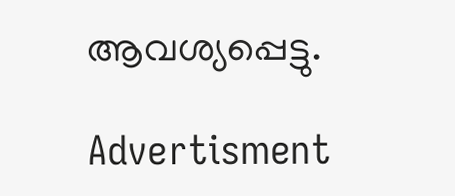ആവശ്യപ്പെട്ടു.

Advertisment